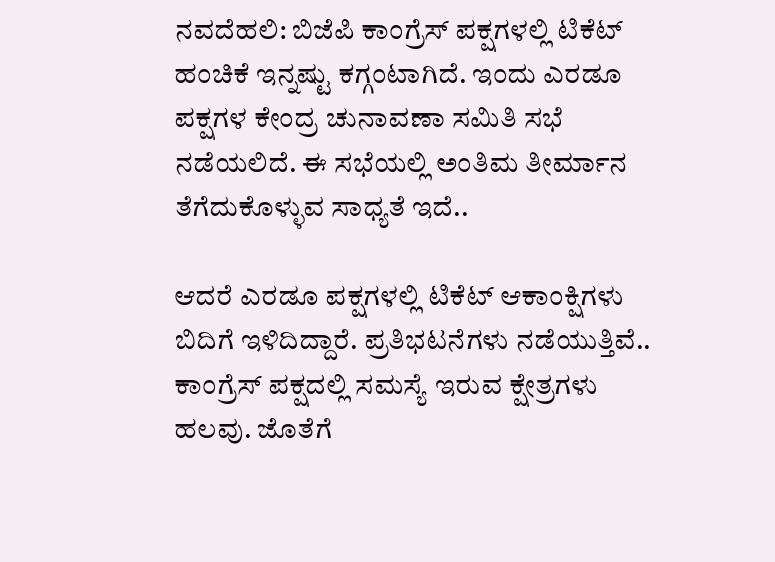ನವದೆಹಲಿ: ಬಿಜೆಪಿ ಕಾಂಗ್ರೆಸ್ ಪಕ್ಷಗಳಲ್ಲಿ ಟಿಕೆಟ್ ಹಂಚಿಕೆ ಇನ್ನಷ್ಟು ಕಗ್ಗಂಟಾಗಿದೆ. ಇಂದು ಎರಡೂ ಪಕ್ಷಗಳ ಕೇಂದ್ರ ಚುನಾವಣಾ ಸಮಿತಿ ಸಭೆ ನಡೆಯಲಿದೆ. ಈ ಸಭೆಯಲ್ಲಿ ಅಂತಿಮ ತೀರ್ಮಾನ ತೆಗೆದುಕೊಳ್ಳುವ ಸಾಧ್ಯತೆ ಇದೆ..

ಆದರೆ ಎರಡೂ ಪಕ್ಷಗಳಲ್ಲಿ ಟಿಕೆಟ್ ಆಕಾಂಕ್ಷಿಗಳು ಬಿದಿಗೆ ಇಳಿದಿದ್ದಾರೆ. ಪ್ರತಿಭಟನೆಗಳು ನಡೆಯುತ್ತಿವೆ..
ಕಾಂಗ್ರೆಸ್ ಪಕ್ಷದಲ್ಲಿ ಸಮಸ್ಯೆ ಇರುವ ಕ್ಷೇತ್ರಗಳು ಹಲವು. ಜೊತೆಗೆ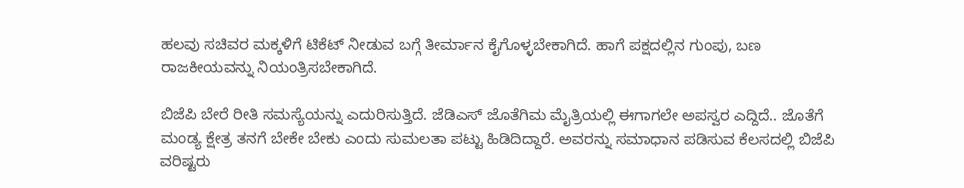ಹಲವು ಸಚಿವರ ಮಕ್ಕಳಿಗೆ ಟಿಕೆಟ್ ನೀಡುವ ಬಗ್ಗೆ ತೀರ್ಮಾನ ಕೈಗೊಳ್ಳಬೇಕಾಗಿದೆ. ಹಾಗೆ ಪಕ್ಷದಲ್ಲಿನ ಗುಂಪು, ಬಣ ರಾಜಕೀಯವನ್ನು ನಿಯಂತ್ರಿಸಬೇಕಾಗಿದೆ.

ಬಿಜೆಪಿ ಬೇರೆ ರೀತಿ ಸಮಸ್ಯೆಯನ್ನು ಎದುರಿಸುತ್ತಿದೆ. ಜೆಡಿಎಸ್ ಜೊತೆಗಿಮ ಮೈತ್ರಿಯಲ್ಲಿ ಈಗಾಗಲೇ ಅಪಸ್ವರ ಎದ್ದಿದೆ.. ಜೊತೆಗೆ ಮಂಡ್ಯ ಕ್ಷೇತ್ರ ತನಗೆ ಬೇಕೇ ಬೇಕು ಎಂದು ಸುಮಲತಾ ಪಟ್ಟು ಹಿಡಿದಿದ್ದಾರೆ. ಅವರನ್ನು ಸಮಾಧಾನ ಪಡಿಸುವ ಕೆಲಸದಲ್ಲಿ ಬಿಜೆಪಿ ವರಿಷ್ಟರು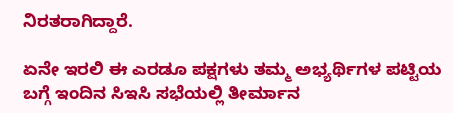ನಿರತರಾಗಿದ್ದಾರೆ.

ಏನೇ ಇರಲಿ ಈ ಎರಡೂ ಪಕ್ಷಗಳು ತಮ್ಮ ಅಭ್ಯರ್ಥಿಗಳ ಪಟ್ಟಿಯ ಬಗ್ಗೆ ಇಂದಿನ ಸಿಇಸಿ ಸಭೆಯಲ್ಲಿ ತೀರ್ಮಾನ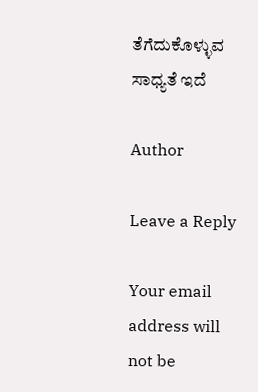ತೆಗೆದುಕೊಳ್ಳುವ ಸಾಧ್ಯತೆ ಇದೆ

Author

Leave a Reply

Your email address will not be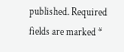published. Required fields are marked *